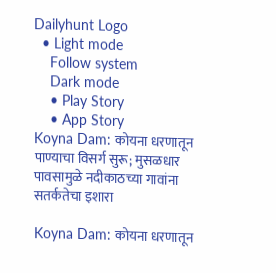Dailyhunt Logo
  • Light mode
    Follow system
    Dark mode
    • Play Story
    • App Story
Koyna Dam: कोयना धरणातून पाण्याचा विसर्ग सुरू; मुसळधार पावसामुळे नदीकाठच्या गावांना सतर्कतेचा इशारा

Koyna Dam: कोयना धरणातून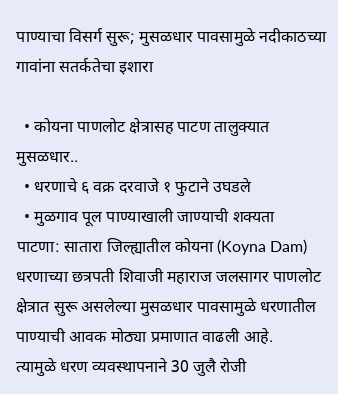पाण्याचा विसर्ग सुरू; मुसळधार पावसामुळे नदीकाठच्या गावांना सतर्कतेचा इशारा

  • कोयना पाणलोट क्षेत्रासह पाटण तालुक्यात मुसळधार..
  • धरणाचे ६ वक्र दरवाजे १ फुटाने उघडले
  • मुळगाव पूल पाण्याखाली जाण्याची शक्यता
पाटणा: सातारा जिल्ह्यातील कोयना (Koyna Dam) धरणाच्या छत्रपती शिवाजी महाराज जलसागर पाणलोट क्षेत्रात सुरू असलेल्या मुसळधार पावसामुळे धरणातील पाण्याची आवक मोठ्या प्रमाणात वाढली आहे.
त्यामुळे धरण व्यवस्थापनाने 30 जुलै रोजी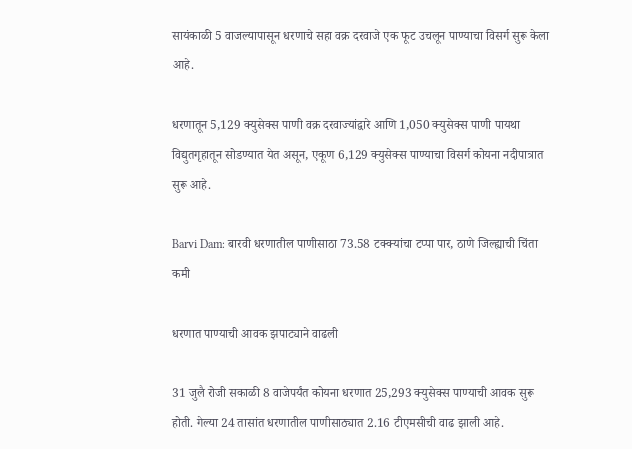सायंकाळी 5 वाजल्यापासून धरणाचे सहा वक्र दरवाजे एक फूट उचलून पाण्याचा विसर्ग सुरू केला आहे.

धरणातून 5,129 क्युसेक्स पाणी वक्र दरवाज्यांद्वारे आणि 1,050 क्युसेक्स पाणी पायथा विद्युतगृहातून सोडण्यात येत असून, एकूण 6,129 क्युसेक्स पाण्याचा विसर्ग कोयना नदीपात्रात सुरू आहे.

Barvi Dam: बारवी धरणातील पाणीसाठा 73.58 टक्क्यांचा टप्पा पार, ठाणे जिल्ह्याची चिंता कमी

धरणात पाण्याची आवक झपाट्याने वाढली

31 जुलै रोजी सकाळी 8 वाजेपर्यंत कोयना धरणात 25,293 क्युसेक्स पाण्याची आवक सुरू होती. गेल्या 24 तासांत धरणातील पाणीसाठ्यात 2.16 टीएमसीची वाढ झाली आहे.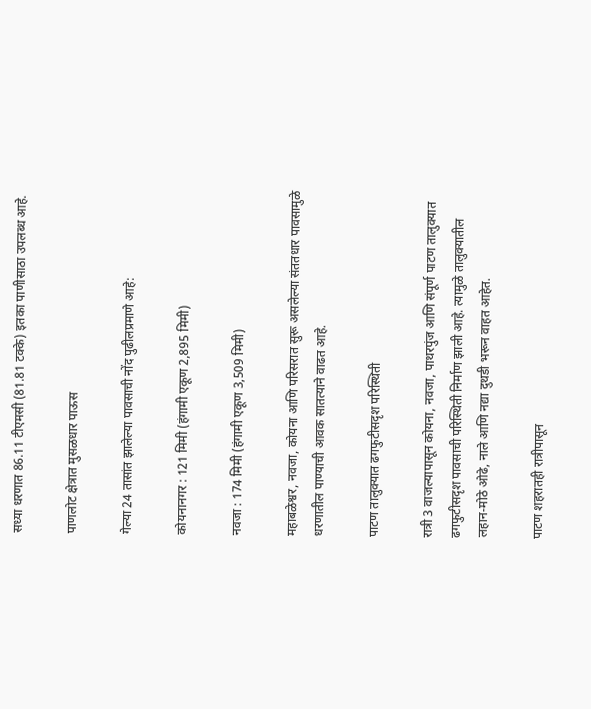सध्या धरणात 86.11 टीएमसी (81.81 टक्के) इतका पाणीसाठा उपलब्ध आहे.

पाणलोट क्षेत्रात मुसळधार पाऊस

गेल्या 24 तासांत झालेल्या पावसाची नोंद पुढीलप्रमाणे आहे:

कोयनानगर : 121 मिमी (हंगामी एकूण 2,895 मिमी)

नवजा : 174 मिमी (हंगामी एकूण 3,509 मिमी)

महाबळेश्वर, नवजा, कोयना आणि परिसरात सुरू असलेल्या संततधार पावसामुळे धरणातील पाण्याची आवक सातत्याने वाढत आहे.

पाटण तालुक्यात ढगफुटीसदृश परिस्थिती

रात्री 3 वाजल्यापासून कोयना, नवजा, पाथरपुंज आणि संपूर्ण पाटण तालुक्यात ढगफुटीसदृश पावसाची परिस्थिती निर्माण झाली आहे. त्यामुळे तालुक्यातील लहान-मोठे ओढे, नाले आणि नद्या दुथडी भरून वाहत आहेत.

पाटण शहरातही रात्रीपासून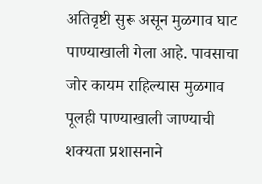अतिवृष्टी सुरू असून मुळगाव घाट पाण्याखाली गेला आहे. पावसाचा जोर कायम राहिल्यास मुळगाव पूलही पाण्याखाली जाण्याची शक्यता प्रशासनाने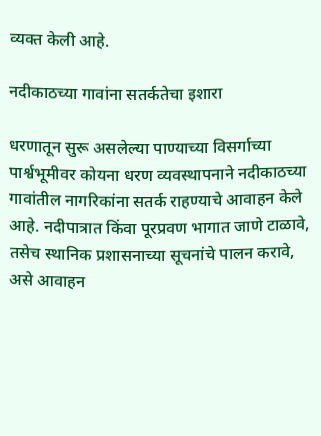व्यक्त केली आहे.

नदीकाठच्या गावांना सतर्कतेचा इशारा

धरणातून सुरू असलेल्या पाण्याच्या विसर्गाच्या पार्श्वभूमीवर कोयना धरण व्यवस्थापनाने नदीकाठच्या गावांतील नागरिकांना सतर्क राहण्याचे आवाहन केले आहे. नदीपात्रात किंवा पूरप्रवण भागात जाणे टाळावे, तसेच स्थानिक प्रशासनाच्या सूचनांचे पालन करावे, असे आवाहन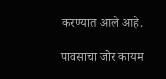करण्यात आले आहे.

पावसाचा जोर कायम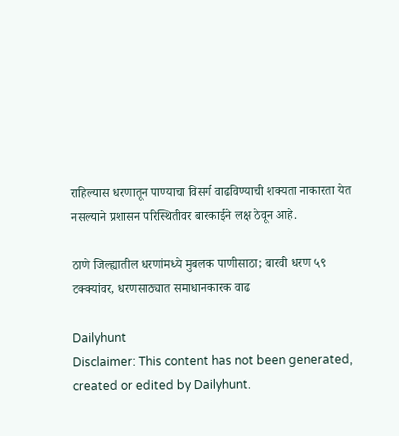राहिल्यास धरणातून पाण्याचा विसर्ग वाढविण्याची शक्यता नाकारता येत नसल्याने प्रशासन परिस्थितीवर बारकाईने लक्ष ठेवून आहे.

ठाणे जिल्ह्यातील धरणांमध्ये मुबलक पाणीसाठा; बारवी धरण ५९ टक्क्यांवर, धरणसाठ्यात समाधानकारक वाढ

Dailyhunt
Disclaimer: This content has not been generated, created or edited by Dailyhunt.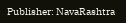Publisher: NavaRashtra